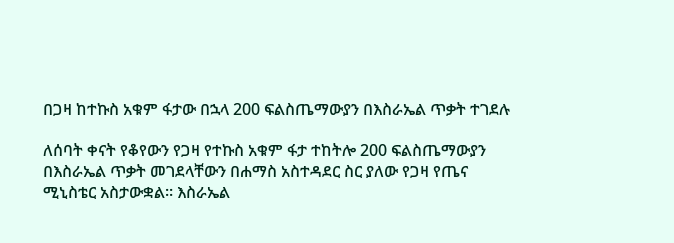በጋዛ ከተኩስ አቁም ፋታው በኋላ 200 ፍልስጤማውያን በእስራኤል ጥቃት ተገደሉ

ለሰባት ቀናት የቆየውን የጋዛ የተኩስ አቁም ፋታ ተከትሎ 200 ፍልስጤማውያን በእስራኤል ጥቃት መገደላቸውን በሐማስ አስተዳደር ስር ያለው የጋዛ የጤና ሚኒስቴር አስታውቋል። እስራኤል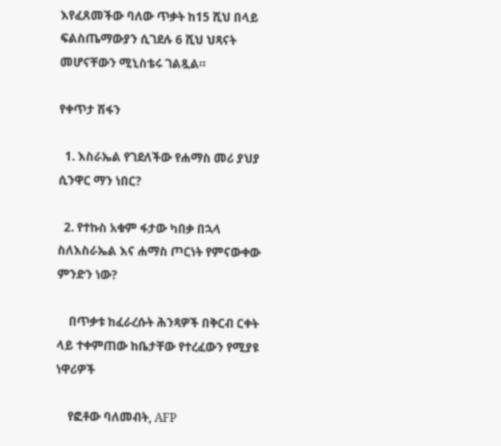እየፈጸመችው ባለው ጥቃት ከ15 ሺህ በላይ ፍልስጤማውያን ሲገደሉ 6 ሺህ ህጻናት መሆናቸውን ሚኒስቴሩ ገልጿል።

የቀጥታ ሽፋን

  1. እስራኤል የገደለችው የሐማስ መሪ ያህያ ሲንዋር ማን ነበር?

  2. የተኩስ አቁም ፋታው ካበቃ በኋላ ስለእስራኤል እና ሐማስ ጦርነት የምናውቀው ምንድን ነው?

    በጥቃቱ ከፈራረሱት ሕንጻዎች በቅርብ ርቀት ላይ ተቀምጠው ከቤታቸው የተረፈውን የሚያዩ ነዋሪዎች

    የፎቶው ባለመብት, AFP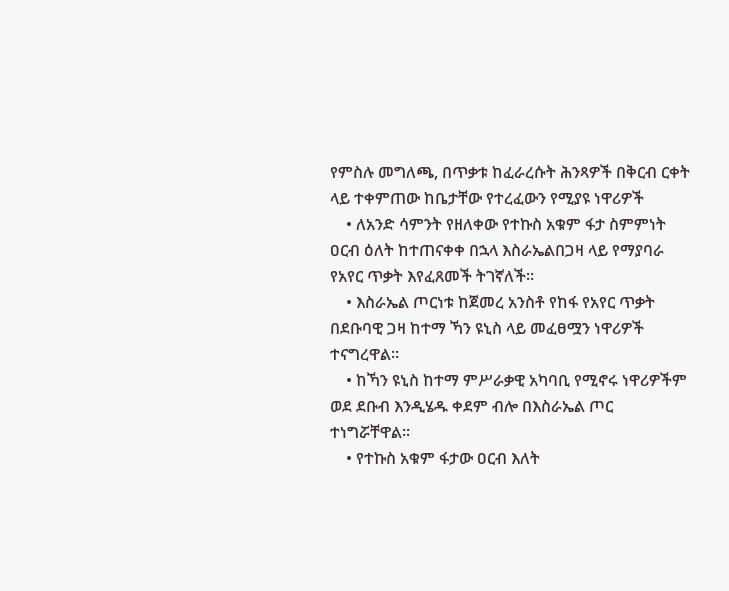የምስሉ መግለጫ, በጥቃቱ ከፈራረሱት ሕንጻዎች በቅርብ ርቀት ላይ ተቀምጠው ከቤታቸው የተረፈውን የሚያዩ ነዋሪዎች
    • ለአንድ ሳምንት የዘለቀው የተኩስ አቁም ፋታ ስምምነት ዐርብ ዕለት ከተጠናቀቀ በኋላ እስራኤልበጋዛ ላይ የማያባራ የአየር ጥቃት እየፈጸመች ትገኛለች።
    • እስራኤል ጦርነቱ ከጀመረ አንስቶ የከፋ የአየር ጥቃት በደቡባዊ ጋዛ ከተማ ኻን ዩኒስ ላይ መፈፀሟን ነዋሪዎች ተናግረዋል።
    • ከኻን ዩኒስ ከተማ ምሥራቃዊ አካባቢ የሚኖሩ ነዋሪዎችም ወደ ደቡብ እንዲሄዱ ቀደም ብሎ በእስራኤል ጦር ተነግሯቸዋል።
    • የተኩስ አቁም ፋታው ዐርብ እለት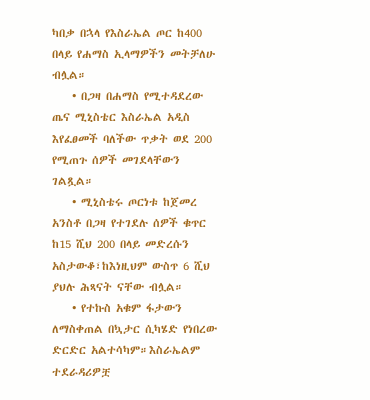ካበቃ በኋላ የእስራኤል ጦር ከ400 በላይ የሐማስ ኢላማዎችን መትቻለሁ ብሏል።
    • በጋዛ በሐማስ የሚተዳደረው ጤና ሚኒስቴር እስራኤል አዲስ እየፈፀመች ባለችው ጥቃት ወደ 200 የሚጠጉ ሰዎች መገደላቸውን ገልጿል።
    • ሚኒስቴሩ ጦርነቱ ከጀመረ አንስቶ በጋዛ የተገደሉ ሰዎች ቁጥር ከ15 ሺህ 200 በላይ መድረሱን አስታውቆ፣ከእነዚህም ውስጥ 6 ሺህ ያህሉ ሕጻናት ናቸው ብሏል።
    • የተኩስ አቁም ፋታውን ለማስቀጠል በኳታር ሲካሄድ የነበረው ድርድር አልተሳካም።እስራኤልም ተደራዳሪዎቿ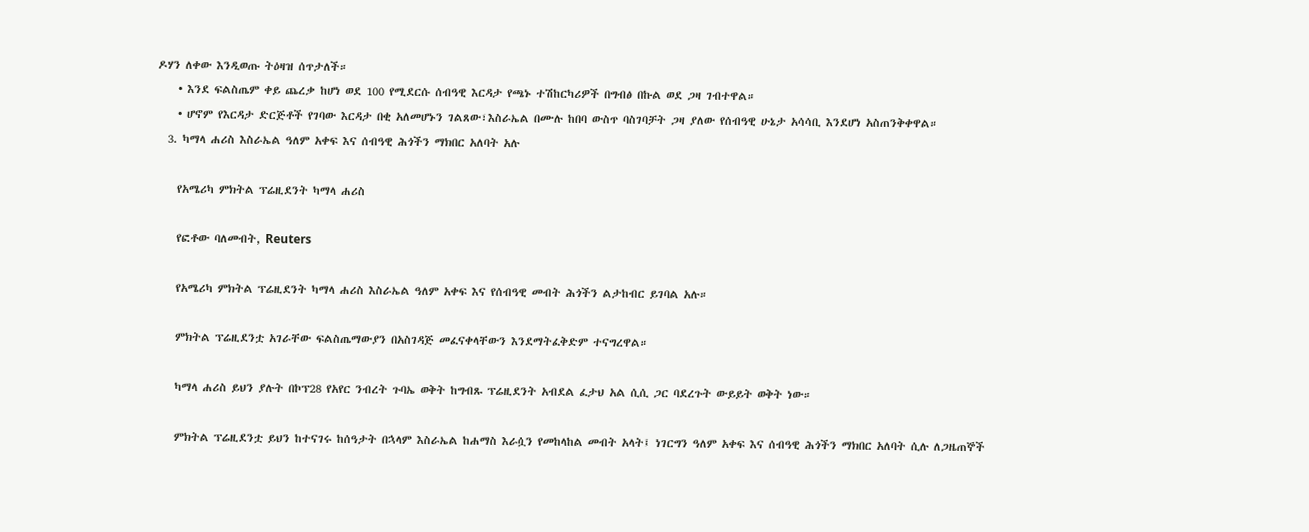ዶሃን ለቀው እንዲወጡ ትዕዛዝ ሰጥታለች።
    • እንደ ፍልስጤም ቀይ ጨረቃ ከሆነ ወደ 100 የሚደርሱ ሰብዓዊ እርዳታ የጫኑ ተሽከርካሪዎች በግብፅ በኩል ወደ ጋዛ ገብተዋል።
    • ሆኖም የእርዳታ ድርጅቶች የገባው እርዳታ በቂ አለመሆኑን ገልጸው፣እስራኤል በሙሉ ከበባ ውስጥ ባስገባቻት ጋዛ ያለው የሰብዓዊ ሁኔታ አሳሳቢ እንደሆነ አስጠንቅቀዋል።
  3. ካማላ ሐሪስ እስራኤል ዓለም አቀፍ እና ሰብዓዊ ሕጎችን ማክበር አለባት አሉ

    የአሜሪካ ምክትል ፕሬዚደንት ካማላ ሐሪስ

    የፎቶው ባለመብት, Reuters

    የአሜሪካ ምክትል ፕሬዚደንት ካማላ ሐሪስ እስራኤል ዓለም አቀፍ እና የሰብዓዊ መብት ሕጎችን ልታከብር ይገባል አሉ።

    ምክትል ፕሬዚደንቷ አገራቸው ፍልስጤማውያን በአስገዳጅ መፈናቀላቸውን እንደማትፈቅድም ተናግረዋል።

    ካማላ ሐሪስ ይህን ያሉት በኮፕ28 የአየር ንብረት ጉባኤ ወቅት ከግብጹ ፕሬዚደንት አብደል ፈታህ አል ሲሲ ጋር ባደረጉት ውይይት ወቅት ነው።

    ምክትል ፕሬዚደንቷ ይህን ከተናገሩ ከሰዓታት በኋላም እስራኤል ከሐማስ እራሷን የመከላከል መብት አላት፤ ነገርግን ዓለም አቀፍ እና ሰብዓዊ ሕጎችን ማክበር አለባት ሲሉ ለጋዜጠኞች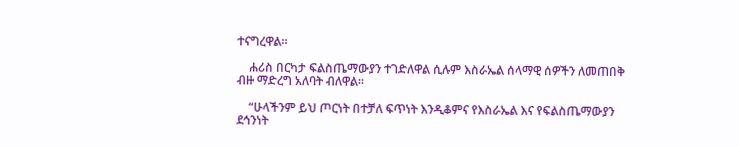ተናግረዋል።

    ሐሪስ በርካታ ፍልስጤማውያን ተገድለዋል ሲሉም እስራኤል ሰላማዊ ሰዎችን ለመጠበቅ ብዙ ማድረግ አለባት ብለዋል።

    “ሁላችንም ይህ ጦርነት በተቻለ ፍጥነት እንዲቆምና የእስራኤል እና የፍልስጤማውያን ደኅንነት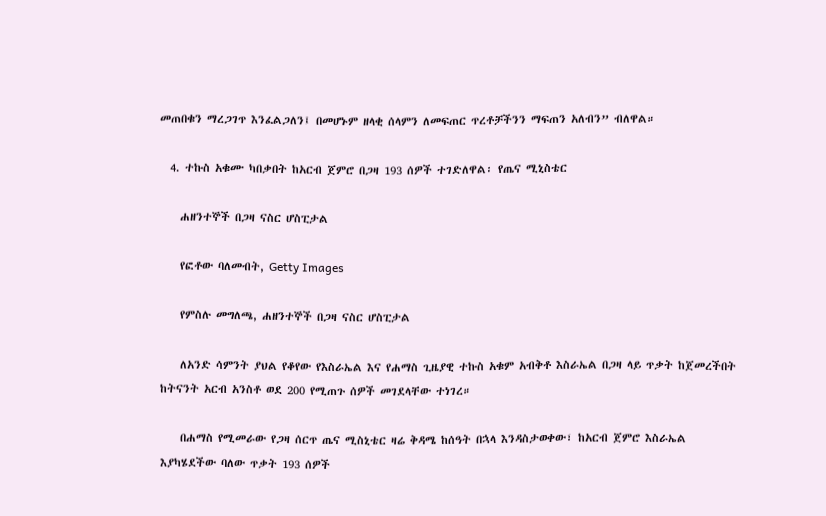መጠበቁን ማረጋገጥ እንፈልጋለን፤ በመሆኑም ዘላቂ ሰላምን ለመፍጠር ጥረቶቻችንን ማፍጠን አለብን” ብለዋል።

  4. ተኩስ አቁሙ ካበቃበት ከአርብ ጀምሮ በጋዛ 193 ሰዎች ተገድለዋል፡ የጤና ሚኒስቴር

    ሐዘንተኞች በጋዛ ናስር ሆስፒታል

    የፎቶው ባለመብት, Getty Images

    የምስሉ መግለጫ, ሐዘንተኞች በጋዛ ናስር ሆስፒታል

    ለአንድ ሳምንት ያህል የቆየው የእስራኤል እና የሐማስ ጊዜያዊ ተኩስ አቁም አብቅቶ እስራኤል በጋዛ ላይ ጥቃት ከጀመረችበት ከትናንት አርብ አንስቶ ወደ 200 የሚጠጉ ሰዎች መገደላቸው ተነገረ።

    በሐማስ የሚመራው የጋዛ ሰርጥ ጤና ሚስኒቴር ዛሬ ቅዳሜ ከሰዓት በኋላ እንዳስታወቀው፣ ከአርብ ጀምሮ እስራኤል እያካሄደችው ባለው ጥቃት 193 ሰዎች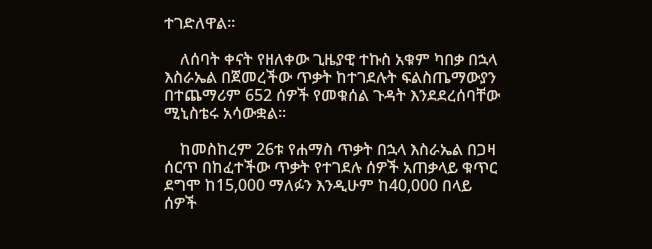ተገድለዋል።

    ለሰባት ቀናት የዘለቀው ጊዜያዊ ተኩስ አቁም ካበቃ በኋላ እስራኤል በጀመረችው ጥቃት ከተገደሉት ፍልስጤማውያን በተጨማሪም 652 ሰዎች የመቁሰል ጉዳት እንደደረሰባቸው ሚኒስቴሩ አሳውቋል።

    ከመስከረም 26ቱ የሐማስ ጥቃት በኋላ እስራኤል በጋዛ ሰርጥ በከፈተችው ጥቃት የተገደሉ ሰዎች አጠቃላይ ቁጥር ደግሞ ከ15,000 ማለፉን እንዲሁም ከ40,000 በላይ ሰዎች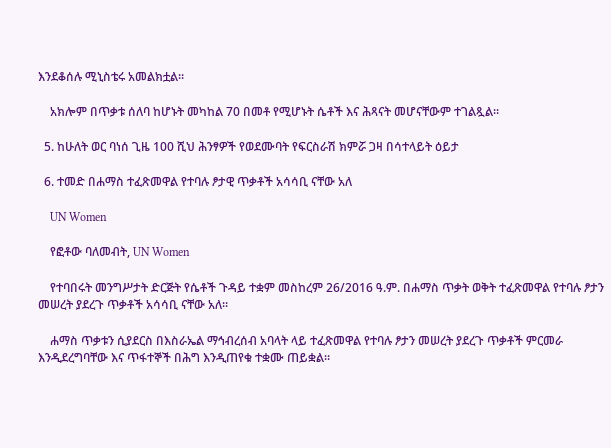እንደቆሰሉ ሚኒስቴሩ አመልክቷል።

    አክሎም በጥቃቱ ሰለባ ከሆኑት መካከል 70 በመቶ የሚሆኑት ሴቶች እና ሕጻናት መሆናቸውም ተገልጿል።

  5. ከሁለት ወር ባነሰ ጊዜ 100 ሺህ ሕንፃዎች የወደሙባት የፍርስራሽ ክምሯ ጋዛ በሳተላይት ዕይታ

  6. ተመድ በሐማስ ተፈጽመዋል የተባሉ ፆታዊ ጥቃቶች አሳሳቢ ናቸው አለ

    UN Women

    የፎቶው ባለመብት, UN Women

    የተባበሩት መንግሥታት ድርጅት የሴቶች ጉዳይ ተቋም መስከረም 26/2016 ዓ.ም. በሐማስ ጥቃት ወቅት ተፈጽመዋል የተባሉ ፆታን መሠረት ያደረጉ ጥቃቶች አሳሳቢ ናቸው አለ።

    ሐማስ ጥቃቱን ሲያደርስ በእስራኤል ማኅብረሰብ አባላት ላይ ተፈጽመዋል የተባሉ ፆታን መሠረት ያደረጉ ጥቃቶች ምርመራ እንዲደረግባቸው እና ጥፋተኞች በሕግ እንዲጠየቁ ተቋሙ ጠይቋል።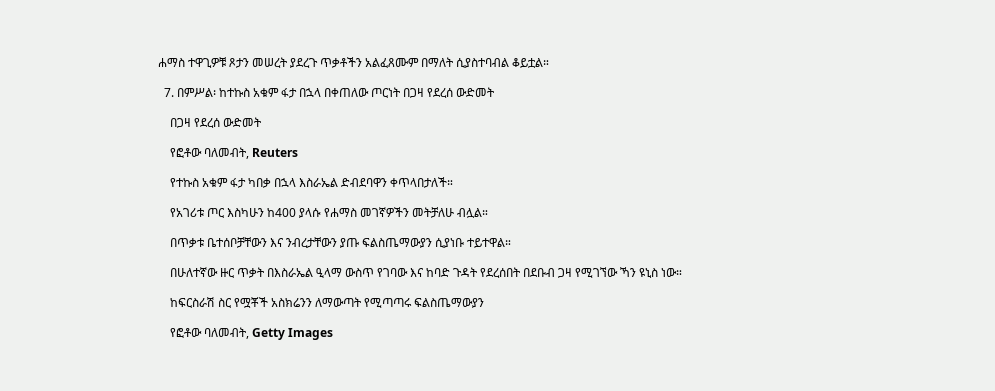ሐማስ ተዋጊዎቹ ጾታን መሠረት ያደረጉ ጥቃቶችን አልፈጸሙም በማለት ሲያስተባብል ቆይቷል።

  7. በምሥል፡ ከተኩስ አቁም ፋታ በኋላ በቀጠለው ጦርነት በጋዛ የደረሰ ውድመት

    በጋዛ የደረሰ ውድመት

    የፎቶው ባለመብት, Reuters

    የተኩስ አቁም ፋታ ካበቃ በኋላ እስራኤል ድብደባዋን ቀጥላበታለች።

    የአገሪቱ ጦር እስካሁን ከ400 ያላሱ የሐማስ መገኛዎችን መትቻለሁ ብሏል።

    በጥቃቱ ቤተሰቦቻቸውን እና ንብረታቸውን ያጡ ፍልስጤማውያን ሲያነቡ ተይተዋል።

    በሁለተኛው ዙር ጥቃት በእስራኤል ዒላማ ውስጥ የገባው እና ከባድ ጉዳት የደረሰበት በደቡብ ጋዛ የሚገኘው ኻን ዩኒስ ነው።

    ከፍርስራሽ ስር የሟቾች አስክሬንን ለማውጣት የሚጣጣሩ ፍልስጤማውያን

    የፎቶው ባለመብት, Getty Images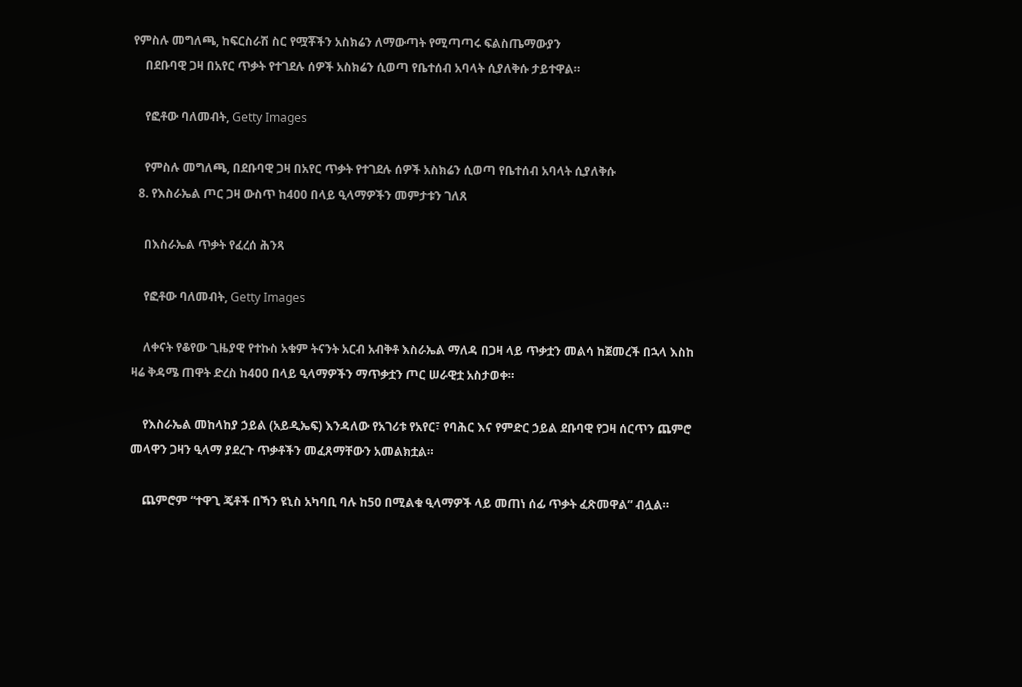የምስሉ መግለጫ, ከፍርስራሽ ስር የሟቾችን አስክሬን ለማውጣት የሚጣጣሩ ፍልስጤማውያን
    በደቡባዊ ጋዛ በአየር ጥቃት የተገደሉ ሰዎች አስክሬን ሲወጣ የቤተሰብ አባላት ሲያለቅሱ ታይተዋል።

    የፎቶው ባለመብት, Getty Images

    የምስሉ መግለጫ, በደቡባዊ ጋዛ በአየር ጥቃት የተገደሉ ሰዎች አስክሬን ሲወጣ የቤተሰብ አባላት ሲያለቅሱ
  8. የእስራኤል ጦር ጋዛ ውስጥ ከ400 በላይ ዒላማዎችን መምታቱን ገለጸ

    በእስራኤል ጥቃት የፈረሰ ሕንጻ

    የፎቶው ባለመብት, Getty Images

    ለቀናት የቆየው ጊዜያዊ የተኩስ አቁም ትናንት አርብ አብቅቶ እስራኤል ማለዳ በጋዛ ላይ ጥቃቷን መልሳ ከጀመረች በኋላ እስከ ዛሬ ቅዳሜ ጠዋት ድረስ ከ400 በላይ ዒላማዎችን ማጥቃቷን ጦር ሠራዊቷ አስታወቀ።

    የእስራኤል መከላከያ ኃይል (አይዲኤፍ) እንዳለው የአገሪቱ የአየር፣ የባሕር እና የምድር ኃይል ደቡባዊ የጋዛ ሰርጥን ጨምሮ መላዋን ጋዛን ዒላማ ያደረጉ ጥቃቶችን መፈጸማቸውን አመልክቷል።

    ጨምሮም “ተዋጊ ጄቶች በኻን ዩኒስ አካባቢ ባሉ ከ50 በሚልቁ ዒላማዎች ላይ መጠነ ሰፊ ጥቃት ፈጽመዋል” ብሏል።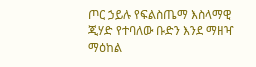ጦር ኃይሉ የፍልስጤማ እስላማዊ ጂሃድ የተባለው ቡድን እንደ ማዘዣ ማዕከል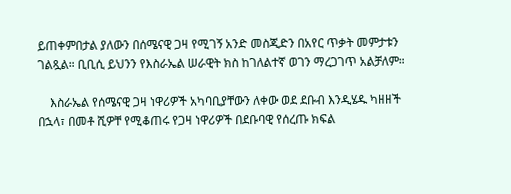ይጠቀምበታል ያለውን በሰሜናዊ ጋዛ የሚገኝ አንድ መስጂድን በአየር ጥቃት መምታቱን ገልጿል። ቢቢሲ ይህንን የእስራኤል ሠራዊት ክስ ከገለልተኛ ወገን ማረጋገጥ አልቻለም።

    እስራኤል የሰሜናዊ ጋዛ ነዋሪዎች አካባቢያቸውን ለቀው ወደ ደቡብ እንዲሄዱ ካዘዘች በኋላ፣ በመቶ ሺዎቸ የሚቆጠሩ የጋዛ ነዋሪዎች በደቡባዊ የሰረጡ ክፍል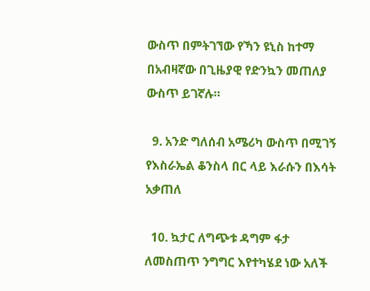ውስጥ በምትገኘው የኻን ዩኒስ ከተማ በአብዛኛው በጊዜያዊ የድንኳን መጠለያ ውስጥ ይገኛሉ።

  9. አንድ ግለሰብ አሜሪካ ውስጥ በሚገኝ የእስራኤል ቆንስላ በር ላይ እራሱን በእሳት አቃጠለ

  10. ኳታር ለግጭቱ ዳግም ፋታ ለመስጠጥ ንግግር እየተካሄደ ነው አለች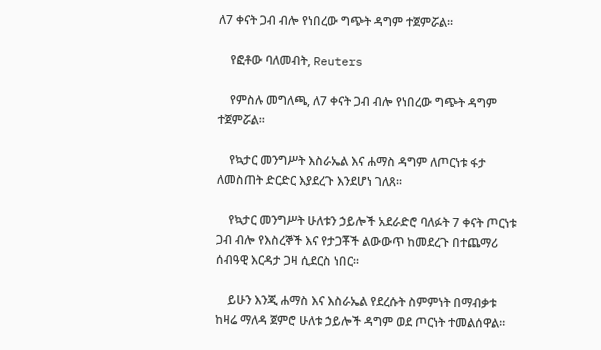ለ7 ቀናት ጋብ ብሎ የነበረው ግጭት ዳግም ተጀምሯል።

    የፎቶው ባለመብት, Reuters

    የምስሉ መግለጫ, ለ7 ቀናት ጋብ ብሎ የነበረው ግጭት ዳግም ተጀምሯል።

    የኳታር መንግሥት እስራኤል እና ሐማስ ዳግም ለጦርነቱ ፋታ ለመስጠት ድርድር እያደረጉ እንደሆነ ገለጸ።

    የኳታር መንግሥት ሁለቱን ኃይሎች አደራድሮ ባለፉት 7 ቀናት ጦርነቱ ጋብ ብሎ የእስረኞች እና የታጋቾች ልውውጥ ከመደረጉ በተጨማሪ ሰብዓዊ እርዳታ ጋዛ ሲደርስ ነበር።

    ይሁን እንጂ ሐማስ እና እስራኤል የደረሱት ስምምነት በማብቃቱ ከዛሬ ማለዳ ጀምሮ ሁለቱ ኃይሎች ዳግም ወደ ጦርነት ተመልሰዋል።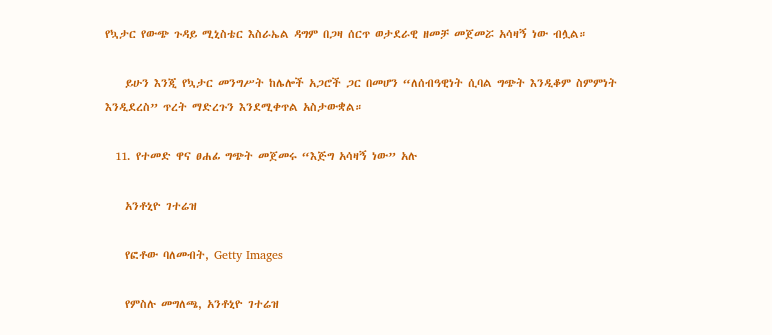የኳታር የውጭ ጉዳይ ሚኒስቴር እስራኤል ዳግም በጋዛ ሰርጥ ወታደራዊ ዘመቻ መጀመሯ አሳዛኝ ነው ብሏል።

    ይሁን እንጂ የኳታር መንግሥት ከሌሎች አጋሮች ጋር በመሆን “ለሰብዓዊነት ሲባል ግጭት እንዲቆም ስምምነት እንዲደረስ” ጥረት ማድረጉን እንደሚቀጥል አስታውቋል።

  11. የተመድ ዋና ፀሐፊ ግጭት መጀመሩ “እጅግ አሳዛኝ ነው” አሉ

    አንቶኒዮ ገተሬዝ

    የፎቶው ባለመብት, Getty Images

    የምስሉ መግለጫ, አንቶኒዮ ገተሬዝ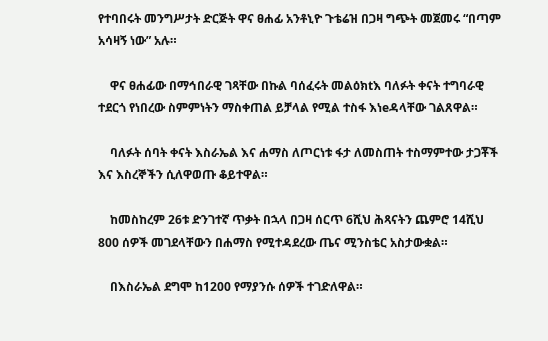የተባበሩት መንግሥታት ድርጅት ዋና ፀሐፊ አንቶኒዮ ጉቴሬዝ በጋዛ ግጭት መጀመሩ “በጣም አሳዛኝ ነው” አሉ።

    ዋና ፀሐፊው በማኅበራዊ ገጻቸው በኩል ባሰፈሩት መልዕክtእ ባለፉት ቀናት ተግባራዊ ተደርጎ የነበረው ስምምነትን ማስቀጠል ይቻላል የሚል ተስፋ እነeዳላቸው ገልጸዋል።

    ባለፉት ሰባት ቀናት እስራኤል እና ሐማስ ለጦርነቱ ፋታ ለመስጠት ተስማምተው ታጋቾች እና እስረኞችን ሲለዋወጡ ቆይተዋል።

    ከመስከረም 26ቱ ድንገተኛ ጥቃት በኋላ በጋዛ ሰርጥ 6ሺህ ሕጻናትን ጨምሮ 14ሺህ 800 ሰዎች መገደላቸውን በሐማስ የሚተዳደረው ጤና ሚንስቴር አስታውቋል።

    በእስራኤል ደግሞ ከ1200 የማያንሱ ሰዎች ተገድለዋል።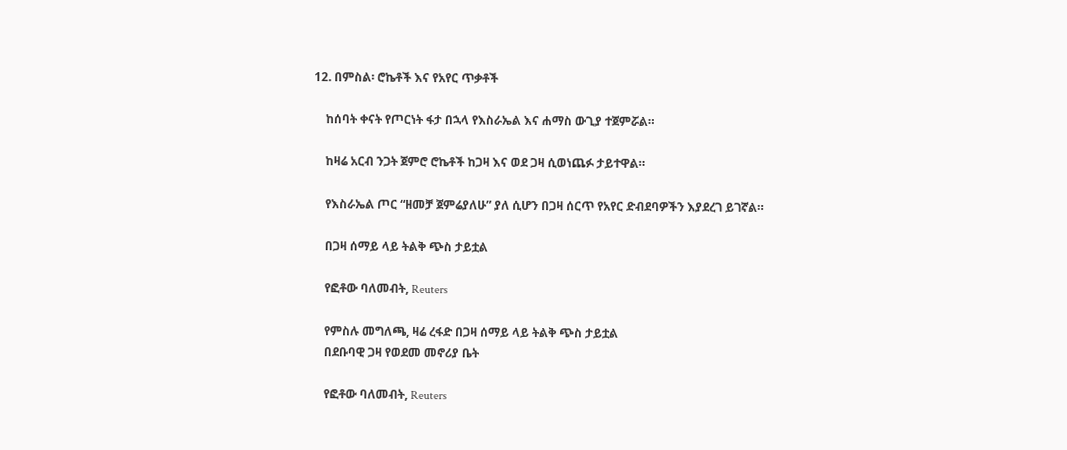12. በምስል፡ ሮኬቶች እና የአየር ጥቃቶች

    ከሰባት ቀናት የጦርነት ፋታ በኋላ የእስራኤል እና ሐማስ ውጊያ ተጀምሯል።

    ከዛሬ አርብ ንጋት ጀምሮ ሮኬቶች ከጋዛ እና ወደ ጋዛ ሲወነጨፉ ታይተዋል።

    የእስራኤል ጦር “ዘመቻ ጀምሬያለሁ” ያለ ሲሆን በጋዛ ሰርጥ የአየር ድብደባዎችን እያደረገ ይገኛል።

    በጋዛ ሰማይ ላይ ትልቅ ጭስ ታይቷል

    የፎቶው ባለመብት, Reuters

    የምስሉ መግለጫ, ዛሬ ረፋድ በጋዛ ሰማይ ላይ ትልቅ ጭስ ታይቷል
    በደቡባዊ ጋዛ የወደመ መኖሪያ ቤት

    የፎቶው ባለመብት, Reuters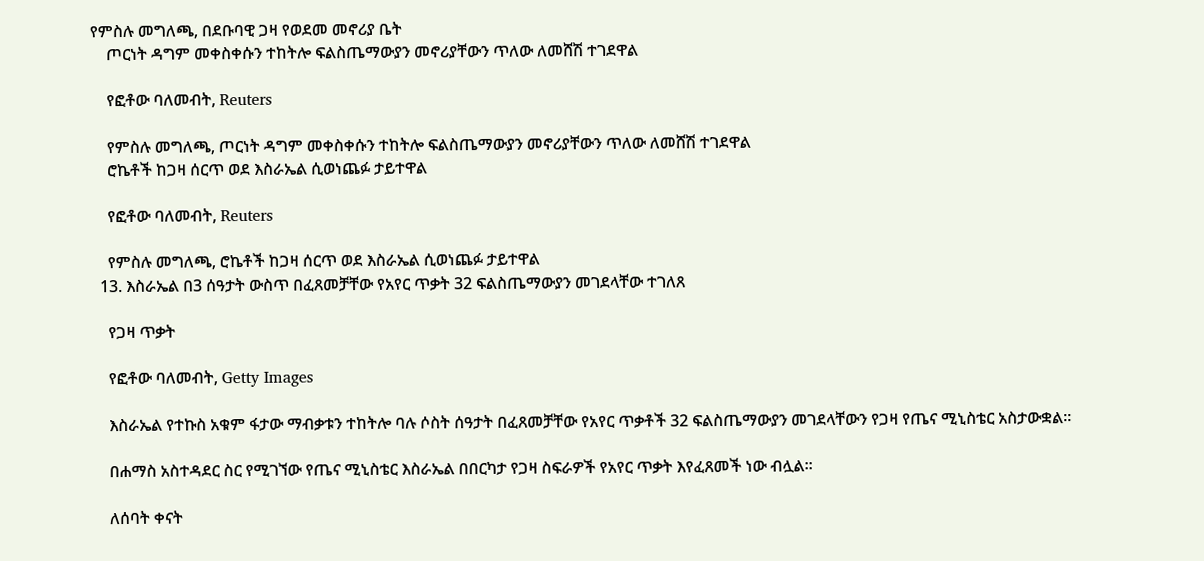የምስሉ መግለጫ, በደቡባዊ ጋዛ የወደመ መኖሪያ ቤት
    ጦርነት ዳግም መቀስቀሱን ተከትሎ ፍልስጤማውያን መኖሪያቸውን ጥለው ለመሸሽ ተገደዋል

    የፎቶው ባለመብት, Reuters

    የምስሉ መግለጫ, ጦርነት ዳግም መቀስቀሱን ተከትሎ ፍልስጤማውያን መኖሪያቸውን ጥለው ለመሸሽ ተገደዋል
    ሮኬቶች ከጋዛ ሰርጥ ወደ እስራኤል ሲወነጨፉ ታይተዋል

    የፎቶው ባለመብት, Reuters

    የምስሉ መግለጫ, ሮኬቶች ከጋዛ ሰርጥ ወደ እስራኤል ሲወነጨፉ ታይተዋል
  13. እስራኤል በ3 ሰዓታት ውስጥ በፈጸመቻቸው የአየር ጥቃት 32 ፍልስጤማውያን መገደላቸው ተገለጸ

    የጋዛ ጥቃት

    የፎቶው ባለመብት, Getty Images

    እስራኤል የተኩስ አቁም ፋታው ማብቃቱን ተከትሎ ባሉ ሶስት ሰዓታት በፈጸመቻቸው የአየር ጥቃቶች 32 ፍልስጤማውያን መገደላቸውን የጋዛ የጤና ሚኒስቴር አስታውቋል።

    በሐማስ አስተዳደር ስር የሚገኘው የጤና ሚኒስቴር እስራኤል በበርካታ የጋዛ ስፍራዎች የአየር ጥቃት እየፈጸመች ነው ብሏል።

    ለሰባት ቀናት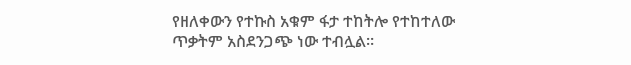የዘለቀውን የተኩስ አቁም ፋታ ተከትሎ የተከተለው ጥቃትም አስደንጋጭ ነው ተብሏል።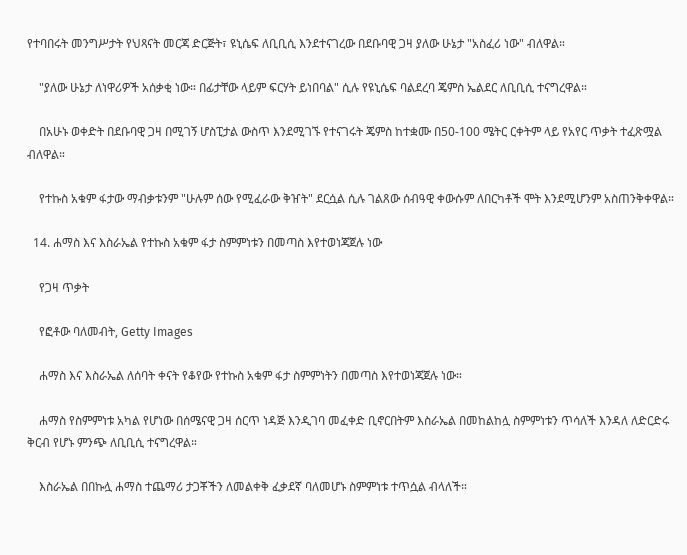የተባበሩት መንግሥታት የህጻናት መርጃ ድርጅት፣ ዩኒሴፍ ለቢቢሲ እንደተናገረው በደቡባዊ ጋዛ ያለው ሁኔታ "አስፈሪ ነው" ብለዋል።

    "ያለው ሁኔታ ለነዋሪዎች አሰቃቂ ነው። በፊታቸው ላይም ፍርሃት ይነበባል" ሲሉ የዩኒሴፍ ባልደረባ ጄምስ ኤልደር ለቢቢሲ ተናግረዋል።

    በአሁኑ ወቀድት በደቡባዊ ጋዛ በሚገኝ ሆስፒታል ውስጥ እንደሚገኙ የተናገሩት ጄምስ ከተቋሙ በ50-100 ሜትር ርቀትም ላይ የአየር ጥቃት ተፈጽሟል ብለዋል።

    የተኩስ አቁም ፋታው ማብቃቱንም "ሁሉም ሰው የሚፈራው ቅዠት" ደርሷል ሲሉ ገልጸው ሰብዓዊ ቀውሱም ለበርካቶች ሞት እንደሚሆንም አስጠንቅቀዋል።

  14. ሐማስ እና እስራኤል የተኩስ አቁም ፋታ ስምምነቱን በመጣስ እየተወነጃጀሉ ነው

    የጋዛ ጥቃት

    የፎቶው ባለመብት, Getty Images

    ሐማስ እና እስራኤል ለሰባት ቀናት የቆየው የተኩስ አቁም ፋታ ስምምነትን በመጣስ እየተወነጃጀሉ ነው።

    ሐማስ የስምምነቱ አካል የሆነው በሰሜናዊ ጋዛ ሰርጥ ነዳጅ እንዲገባ መፈቀድ ቢኖርበትም እስራኤል በመከልከሏ ስምምነቱን ጥሳለች እንዳለ ለድርድሩ ቅርብ የሆኑ ምንጭ ለቢቢሲ ተናግረዋል።

    እስራኤል በበኩሏ ሐማስ ተጨማሪ ታጋቾችን ለመልቀቅ ፈቃደኛ ባለመሆኑ ስምምነቱ ተጥሷል ብላለች።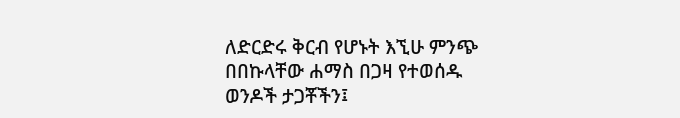ለድርድሩ ቅርብ የሆኑት እኚሁ ምንጭ በበኩላቸው ሐማስ በጋዛ የተወሰዱ ወንዶች ታጋቾችን፤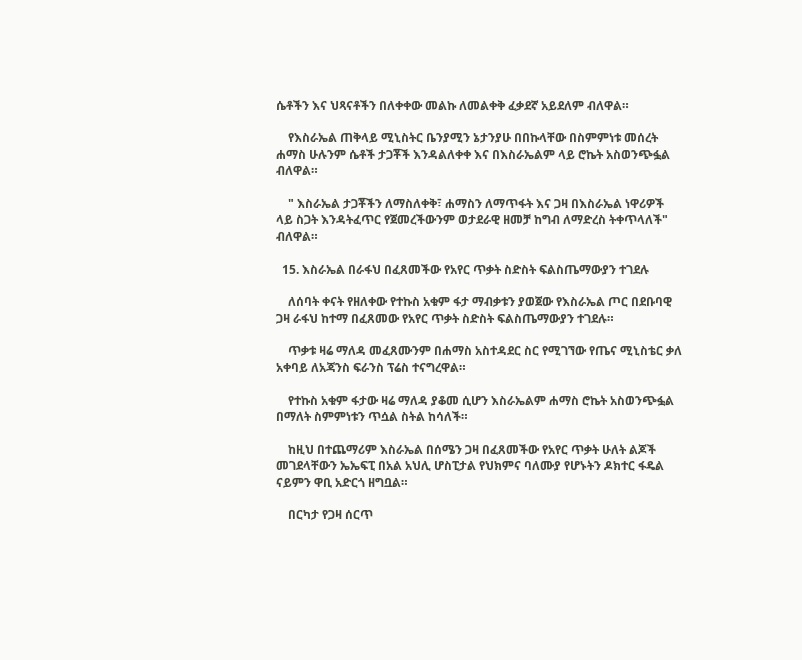ሴቶችን እና ህጻናቶችን በለቀቀው መልኩ ለመልቀቅ ፈቃደኛ አይደለም ብለዋል።

    የእስራኤል ጠቅላይ ሚኒስትር ቤንያሚን ኔታንያሁ በበኩላቸው በስምምነቱ መሰረት ሐማስ ሁሉንም ሴቶች ታጋቾች እንዳልለቀቀ እና በእስራኤልም ላይ ሮኬት አስወንጭፏል ብለዋል።

    " እስራኤል ታጋቾችን ለማስለቀቅ፣ ሐማስን ለማጥፋት እና ጋዛ በእስራኤል ነዋሪዎች ላይ ስጋት እንዳትፈጥር የጀመረችውንም ወታደራዊ ዘመቻ ከግብ ለማድረስ ትቀጥላለች" ብለዋል።

  15. እስራኤል በራፋህ በፈጸመችው የአየር ጥቃት ስድስት ፍልስጤማውያን ተገደሉ

    ለሰባት ቀናት የዘለቀው የተኩስ አቁም ፋታ ማብቃቱን ያወጀው የእስራኤል ጦር በደቡባዊ ጋዛ ራፋህ ከተማ በፈጸመው የአየር ጥቃት ስድስት ፍልስጤማውያን ተገደሉ።

    ጥቃቱ ዛሬ ማለዳ መፈጸሙንም በሐማስ አስተዳደር ስር የሚገኘው የጤና ሚኒስቴር ቃለ አቀባይ ለአጃንስ ፍራንስ ፕሬስ ተናግረዋል።

    የተኩስ አቁም ፋታው ዛሬ ማለዳ ያቆመ ሲሆን እስራኤልም ሐማስ ሮኬት አስወንጭፏል በማለት ስምምነቱን ጥሷል ስትል ከሳለች።

    ከዚህ በተጨማሪም እስራኤል በሰሜን ጋዛ በፈጸመችው የአየር ጥቃት ሁለት ልጆች መገደላቸውን ኤኤፍፒ በአል አህሊ ሆስፒታል የህክምና ባለሙያ የሆኑትን ዶክተር ፋዴል ናይምን ዋቢ አድርጎ ዘግቧል።

    በርካታ የጋዛ ሰርጥ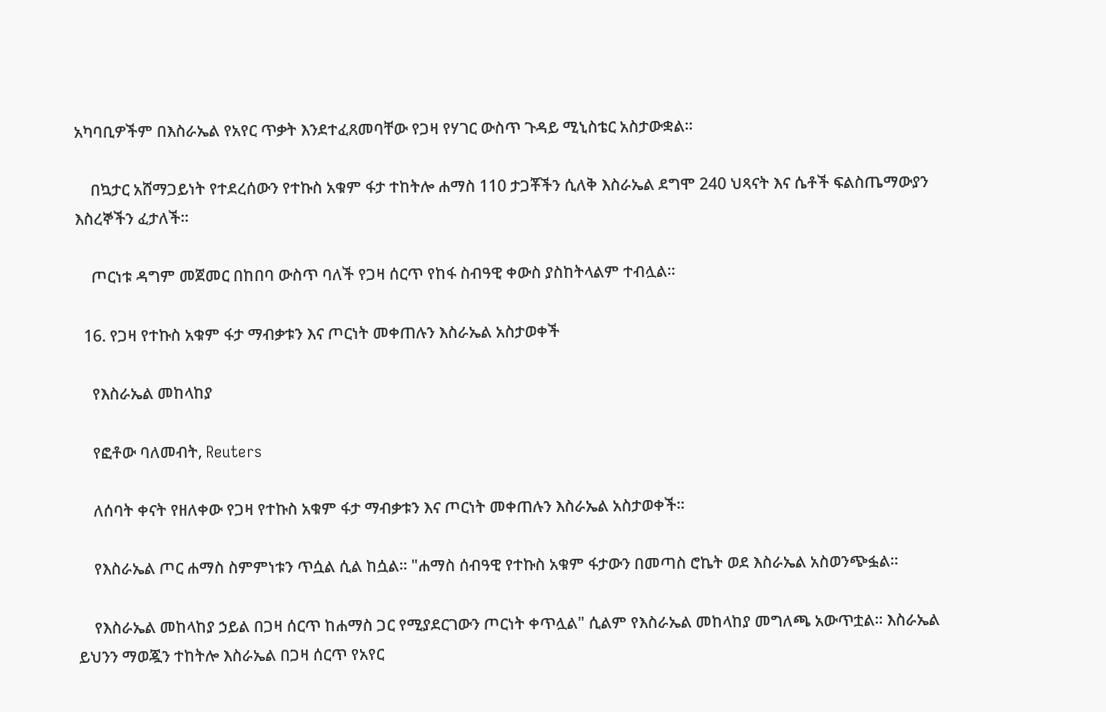አካባቢዎችም በእስራኤል የአየር ጥቃት እንደተፈጸመባቸው የጋዛ የሃገር ውስጥ ጉዳይ ሚኒስቴር አስታውቋል።

    በኳታር አሸማጋይነት የተደረሰውን የተኩስ አቁም ፋታ ተከትሎ ሐማስ 110 ታጋቾችን ሲለቅ እስራኤል ደግሞ 240 ህጻናት እና ሴቶች ፍልስጤማውያን እስረኞችን ፈታለች።

    ጦርነቱ ዳግም መጀመር በከበባ ውስጥ ባለች የጋዛ ሰርጥ የከፋ ስብዓዊ ቀውስ ያስከትላልም ተብሏል።

  16. የጋዛ የተኩስ አቁም ፋታ ማብቃቱን እና ጦርነት መቀጠሉን እስራኤል አስታወቀች

    የእስራኤል መከላከያ

    የፎቶው ባለመብት, Reuters

    ለሰባት ቀናት የዘለቀው የጋዛ የተኩስ አቁም ፋታ ማብቃቱን እና ጦርነት መቀጠሉን እስራኤል አስታወቀች።

    የእስራኤል ጦር ሐማስ ስምምነቱን ጥሷል ሲል ከሷል። "ሐማስ ሰብዓዊ የተኩስ አቁም ፋታውን በመጣስ ሮኬት ወደ እስራኤል አስወንጭፏል።

    የእስራኤል መከላከያ ኃይል በጋዛ ሰርጥ ከሐማስ ጋር የሚያደርገውን ጦርነት ቀጥሏል" ሲልም የእስራኤል መከላከያ መግለጫ አውጥቷል። እስራኤል ይህንን ማወጇን ተከትሎ እስራኤል በጋዛ ሰርጥ የአየር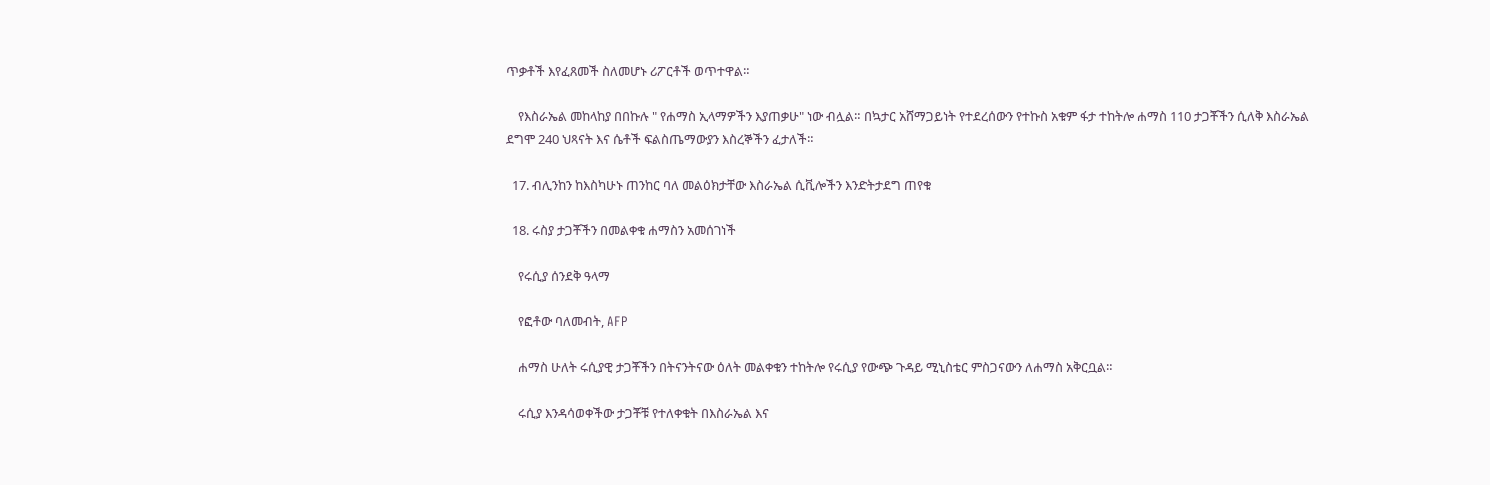ጥቃቶች እየፈጸመች ስለመሆኑ ሪፖርቶች ወጥተዋል።

    የእስራኤል መከላከያ በበኩሉ " የሐማስ ኢላማዎችን እያጠቃሁ" ነው ብሏል። በኳታር አሸማጋይነት የተደረሰውን የተኩስ አቁም ፋታ ተከትሎ ሐማስ 110 ታጋቾችን ሲለቅ እስራኤል ደግሞ 240 ህጻናት እና ሴቶች ፍልስጤማውያን እስረኞችን ፈታለች።

  17. ብሊንከን ከእስካሁኑ ጠንከር ባለ መልዕክታቸው እስራኤል ሲቪሎችን እንድትታደግ ጠየቁ

  18. ሩስያ ታጋቾችን በመልቀቁ ሐማስን አመሰገነች

    የሩሲያ ሰንደቅ ዓላማ

    የፎቶው ባለመብት, AFP

    ሐማስ ሁለት ሩሲያዊ ታጋቾችን በትናንትናው ዕለት መልቀቁን ተከትሎ የሩሲያ የውጭ ጉዳይ ሚኒስቴር ምስጋናውን ለሐማስ አቅርቧል።

    ሩሲያ እንዳሳወቀችው ታጋቾቹ የተለቀቁት በእስራኤል እና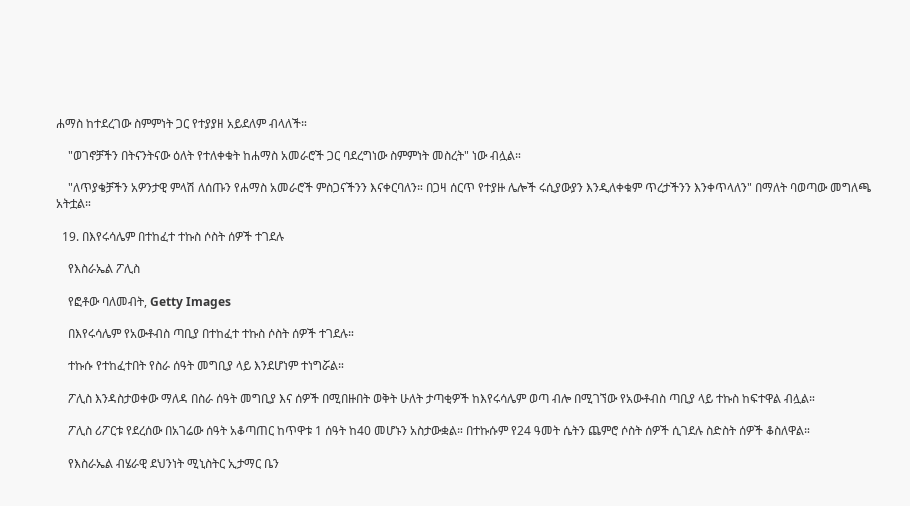ሐማስ ከተደረገው ስምምነት ጋር የተያያዘ አይደለም ብላለች።

    "ወገኖቻችን በትናንትናው ዕለት የተለቀቁት ከሐማስ አመራሮች ጋር ባደረግነው ስምምነት መስረት" ነው ብሏል።

    "ለጥያቄቻችን አዎንታዊ ምላሽ ለሰጡን የሐማስ አመራሮች ምስጋናችንን እናቀርባለን። በጋዛ ሰርጥ የተያዙ ሌሎች ሩሲያውያን እንዲለቀቁም ጥረታችንን እንቀጥላለን" በማለት ባወጣው መግለጫ አትቷል።

  19. በእየሩሳሌም በተከፈተ ተኩስ ሶስት ሰዎች ተገደሉ

    የእስራኤል ፖሊስ

    የፎቶው ባለመብት, Getty Images

    በእየሩሳሌም የአውቶብስ ጣቢያ በተከፈተ ተኩስ ሶስት ሰዎች ተገደሉ።

    ተኩሱ የተከፈተበት የስራ ሰዓት መግቢያ ላይ እንደሆነም ተነግሯል።

    ፖሊስ እንዳስታወቀው ማለዳ በስራ ሰዓት መግቢያ እና ሰዎች በሚበዙበት ወቅት ሁለት ታጣቂዎች ከእየሩሳሌም ወጣ ብሎ በሚገኘው የአውቶብስ ጣቢያ ላይ ተኩስ ከፍተዋል ብሏል።

    ፖሊስ ሪፖርቱ የደረሰው በአገሬው ሰዓት አቆጣጠር ከጥዋቱ 1 ሰዓት ከ40 መሆኑን አስታውቋል። በተኩሱም የ24 ዓመት ሴትን ጨምሮ ሶስት ሰዎች ሲገደሉ ስድስት ሰዎች ቆስለዋል።

    የእስራኤል ብሄራዊ ደህንነት ሚኒስትር ኢታማር ቤን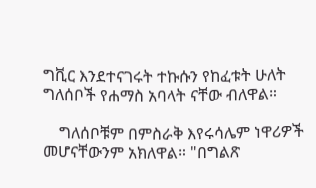ግቪር እንደተናገሩት ተኩሱን የከፈቱት ሁለት ግለሰቦች የሐማስ አባላት ናቸው ብለዋል።

    ግለሰቦቹም በምስራቅ እየሩሳሌም ነዋሪዎች መሆናቸውንም አክለዋል። "በግልጽ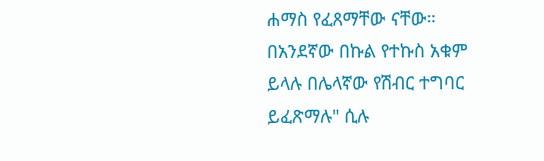ሐማስ የፈጸማቸው ናቸው። በአንደኛው በኩል የተኩስ አቁም ይላሉ በሌላኛው የሽብር ተግባር ይፈጽማሉ" ሲሉ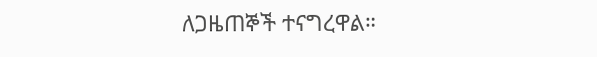ለጋዜጠኞች ተናግረዋል።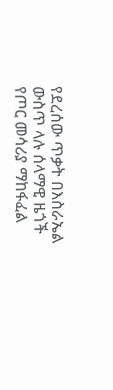የደረሰው ጥቃት በእስራኤል ውስጥ ላሉ ሰላማዊ ዜጎች የጦር መሳሪያ ማከፋፈል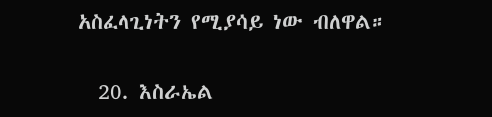አስፈላጊነትን የሚያሳይ ነው ብለዋል።

  20. እስራኤል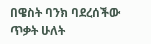በዌስት ባንክ ባደረሰችው ጥቃት ሁለት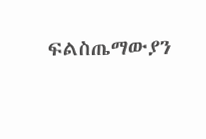ፍልስጤማውያን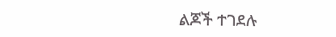ልጆች ተገደሉ